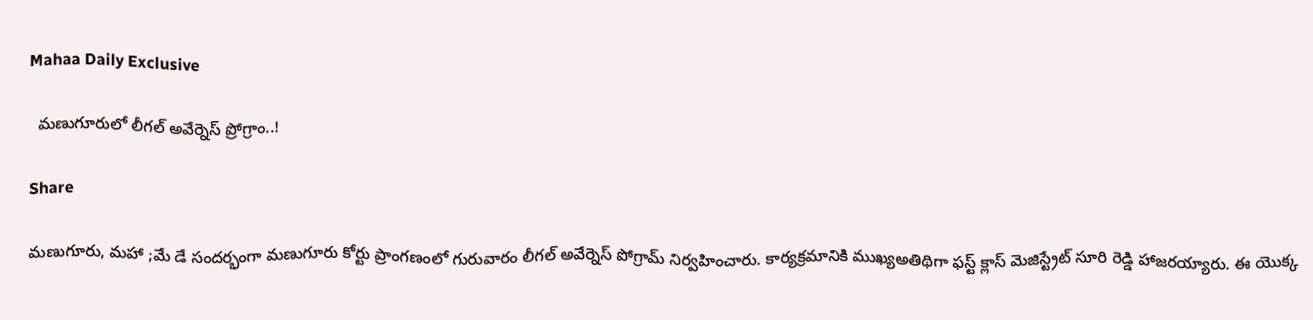Mahaa Daily Exclusive

  మణుగూరులో లీగల్ అవేర్నెస్ ప్రోగ్రాం..!

Share

మణుగూరు, మహా ;మే డే సందర్భంగా మణుగూరు కోర్టు ప్రాంగణంలో గురువారం లీగల్ అవేర్నెస్ పోగ్రామ్ నిర్వహించారు. కార్యక్రమానికి ముఖ్యఅతిథిగా ఫస్ట్ క్లాస్ మెజిస్ట్రేట్ సూరి రెడ్డి హాజరయ్యారు. ఈ యొక్క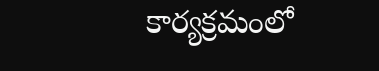కార్యక్రమంలో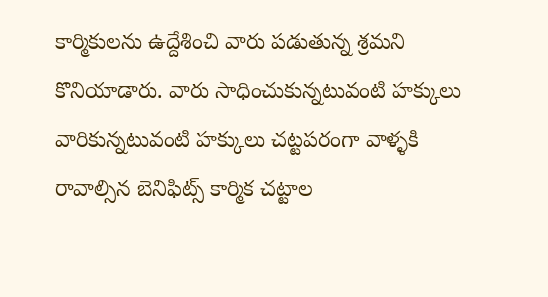కార్మికులను ఉద్దేశించి వారు పడుతున్న శ్రమని కొనియాడారు. వారు సాధించుకున్నటువంటి హక్కులు వారికున్నటువంటి హక్కులు చట్టపరంగా వాళ్ళకి రావాల్సిన బెనిఫిట్స్ కార్మిక చట్టాల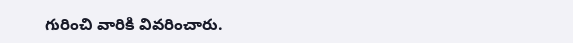గురించి వారికి వివరించారు.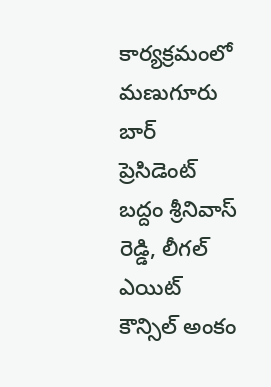కార్యక్రమంలో మణుగూరు బార్ ప్రెసిడెంట్ బద్దం శ్రీనివాస్ రెడ్డి, లీగల్ ఎయిట్ కౌన్సిల్ అంకం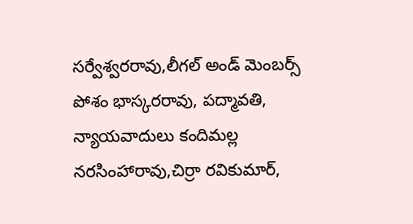సర్వేశ్వరరావు,లీగల్ అండ్ మెంబర్స్ పోశం భాస్కరరావు, పద్మావతి, న్యాయవాదులు కందిమల్ల నరసింహారావు,చిర్రా రవికుమార్,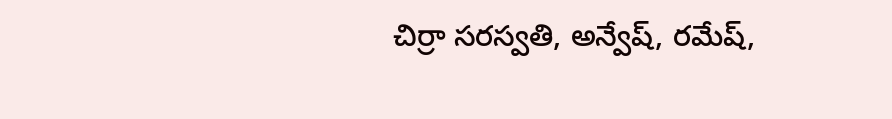చిర్రా సరస్వతి, అన్వేష్, రమేష్,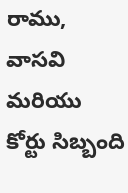రాము, వాసవి మరియు కోర్టు సిబ్బంది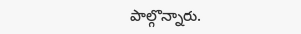పాల్గొన్నారు.